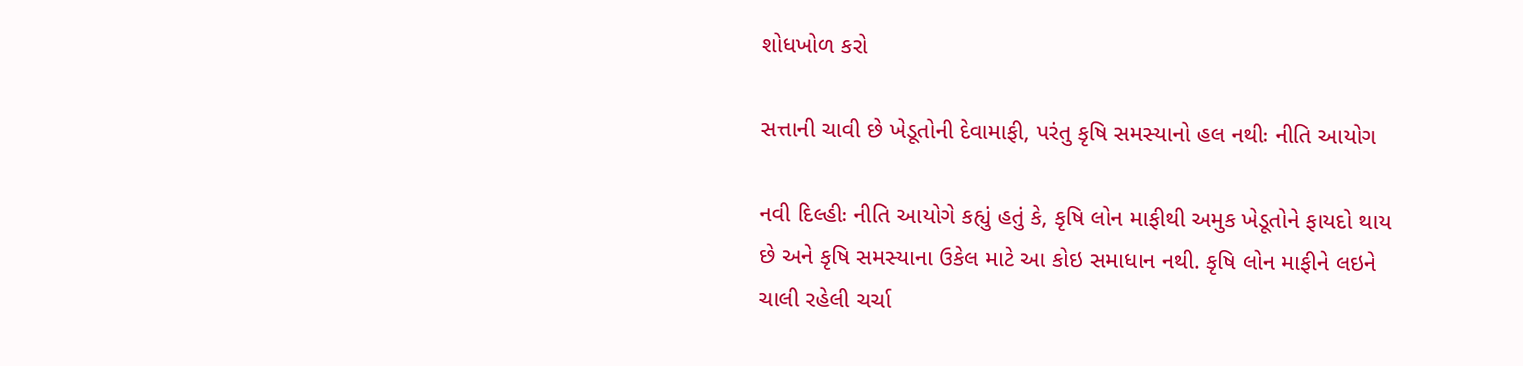શોધખોળ કરો

સત્તાની ચાવી છે ખેડૂતોની દેવામાફી, પરંતુ કૃષિ સમસ્યાનો હલ નથીઃ નીતિ આયોગ

નવી દિલ્હીઃ નીતિ આયોગે કહ્યું હતું કે, કૃષિ લોન માફીથી અમુક ખેડૂતોને ફાયદો થાય છે અને કૃષિ સમસ્યાના ઉકેલ માટે આ કોઇ સમાધાન નથી. કૃષિ લોન માફીને લઇને ચાલી રહેલી ચર્ચા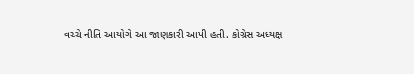વચ્ચે નીતિ આયોગે આ જાણકારી આપી હતી. કોગ્રેસ અધ્યક્ષ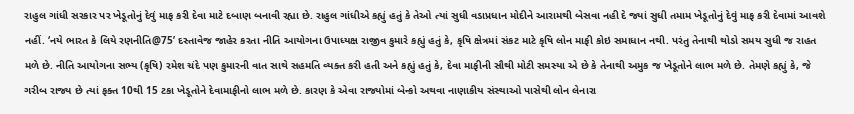રાહુલ ગાંધી સરકાર પર ખેડૂતોનું દેવું માફ કરી દેવા માટે દબાણ બનાવી રહ્યા છે. રાહુલ ગાંધીએ કહ્યું હતું કે તેઓ ત્યાં સુધી વડાપ્રધાન મોદીને આરામથી બેસવા નહી દે જ્યાં સુધી તમામ ખેડૂતોનું દેવું માફ કરી દેવામાં આવશે નહીં. ‘નયે ભારત કે લિયે રણનીતિ@75’ દસ્તાવેજ જાહેર કરતા નીતિ આયોગના ઉપાધ્યક્ષ રાજીવ કુમારે કહ્યું હતું કે, કૃષિ ક્ષેત્રમાં સંકટ માટે કૃષિ લોન માફી કોઇ સમાધાન નથી. પરંતુ તેનાથી થોડો સમય સુધી જ રાહત મળે છે. નીતિ આયોગના સભ્ય (કૃષિ) રમેશ ચંદે પણ કુમારની વાત સાથે સહમતિ વ્યક્ત કરી હતી અને કહ્યું હતું કે, દેવા માફીની સૌથી મોટી સમસ્યા એ છે કે તેનાથી અમુક જ ખેડૂતોને લાભ મળે છે. તેમણે કહ્યું કે, જે ગરીબ રાજ્ય છે ત્યાં ફક્ત 10થી 15 ટકા ખેડૂતોને દેવામાફીનો લાભ મળે છે. કારણ કે એવા રાજ્યોમાં બેન્કો અથવા નાણાકીય સંસ્થાઓ પાસેથી લોન લેનારા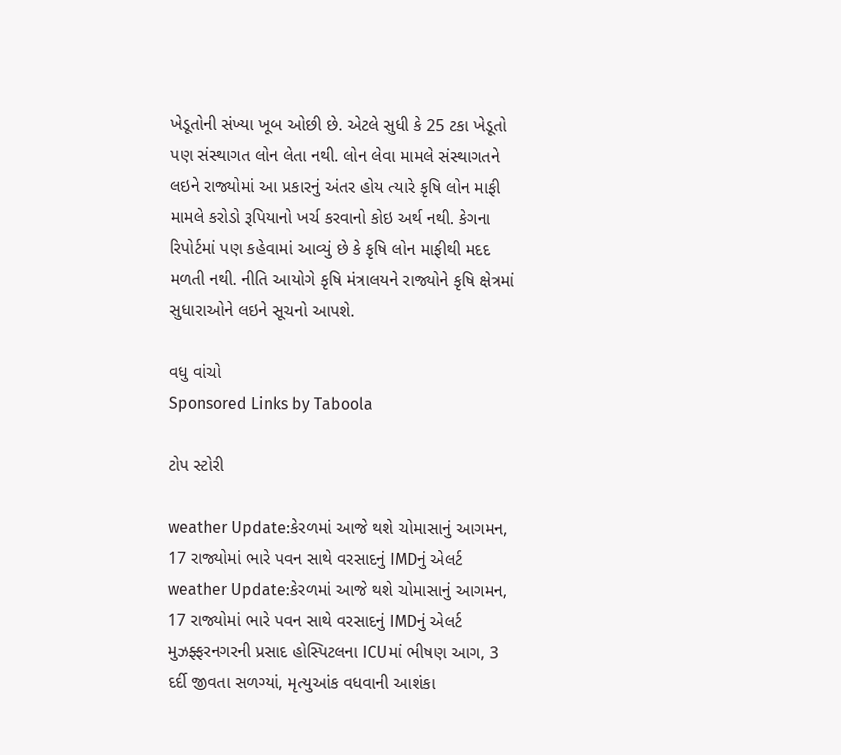ખેડૂતોની સંખ્યા ખૂબ ઓછી છે. એટલે સુધી કે 25 ટકા ખેડૂતો પણ સંસ્થાગત લોન લેતા નથી. લોન લેવા મામલે સંસ્થાગતને લઇને રાજ્યોમાં આ પ્રકારનું અંતર હોય ત્યારે કૃષિ લોન માફી મામલે કરોડો રૂપિયાનો ખર્ચ કરવાનો કોઇ અર્થ નથી. કેગના રિપોર્ટમાં પણ કહેવામાં આવ્યું છે કે કૃષિ લોન માફીથી મદદ મળતી નથી. નીતિ આયોગે કૃષિ મંત્રાલયને રાજ્યોને કૃષિ ક્ષેત્રમાં સુધારાઓને લઇને સૂચનો આપશે.

વધુ વાંચો
Sponsored Links by Taboola

ટોપ સ્ટોરી

weather Update:કેરળમાં આજે થશે ચોમાસાનું આગમન, 17 રાજ્યોમાં ભારે પવન સાથે વરસાદનું IMDનું એલર્ટ
weather Update:કેરળમાં આજે થશે ચોમાસાનું આગમન, 17 રાજ્યોમાં ભારે પવન સાથે વરસાદનું IMDનું એલર્ટ
મુઝફ્ફરનગરની પ્રસાદ હોસ્પિટલના ICUમાં ભીષણ આગ, 3 દર્દી જીવતા સળગ્યાં, મૃત્યુઆંક વધવાની આશંકા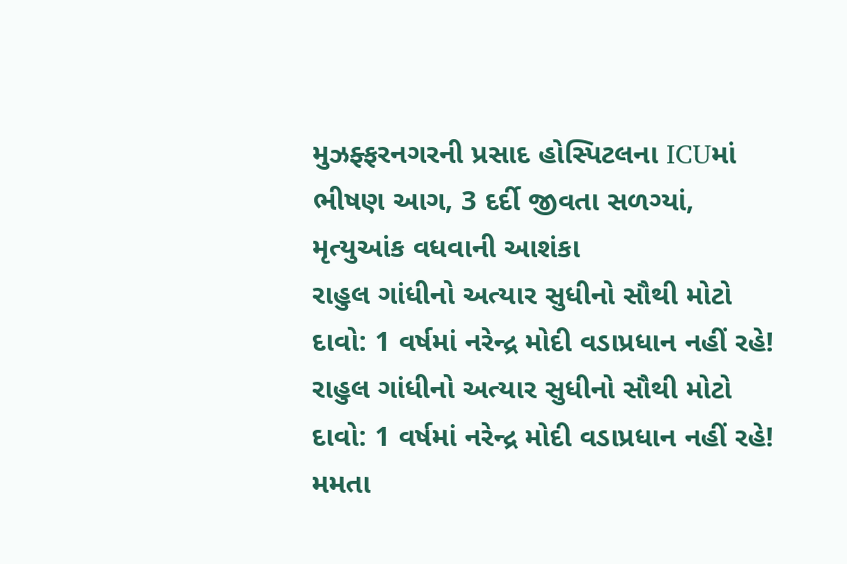મુઝફ્ફરનગરની પ્રસાદ હોસ્પિટલના ICUમાં ભીષણ આગ, 3 દર્દી જીવતા સળગ્યાં, મૃત્યુઆંક વધવાની આશંકા
રાહુલ ગાંધીનો અત્યાર સુધીનો સૌથી મોટો દાવો: 1 વર્ષમાં નરેન્દ્ર મોદી વડાપ્રધાન નહીં રહે!
રાહુલ ગાંધીનો અત્યાર સુધીનો સૌથી મોટો દાવો: 1 વર્ષમાં નરેન્દ્ર મોદી વડાપ્રધાન નહીં રહે!
મમતા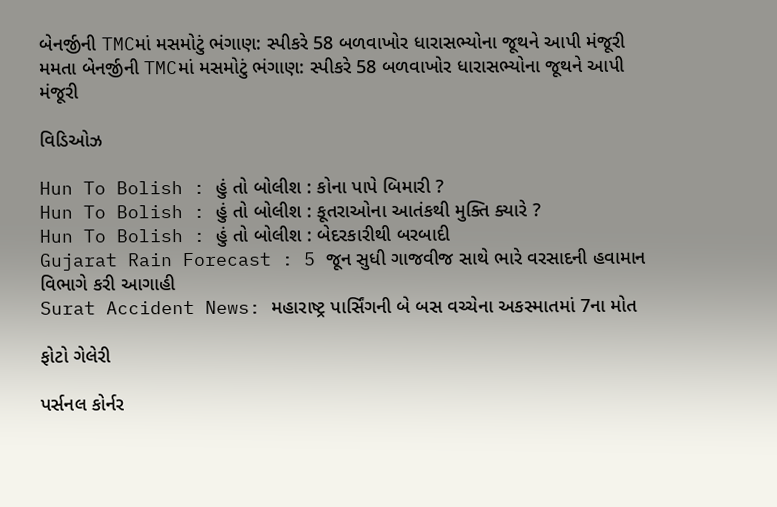બેનર્જીની TMCમાં મસમોટું ભંગાણ: સ્પીકરે 58 બળવાખોર ધારાસભ્યોના જૂથને આપી મંજૂરી
મમતા બેનર્જીની TMCમાં મસમોટું ભંગાણ: સ્પીકરે 58 બળવાખોર ધારાસભ્યોના જૂથને આપી મંજૂરી

વિડિઓઝ

Hun To Bolish : હું તો બોલીશ : કોના પાપે બિમારી ?
Hun To Bolish : હું તો બોલીશ : કૂતરાઓના આતંકથી મુક્તિ ક્યારે ?
Hun To Bolish : હું તો બોલીશ : બેદરકારીથી બરબાદી
Gujarat Rain Forecast : 5 જૂન સુધી ગાજવીજ સાથે ભારે વરસાદની હવામાન વિભાગે કરી આગાહી
Surat Accident News: મહારાષ્ટ્ર પાર્સિંગની બે બસ વચ્ચેના અકસ્માતમાં 7ના મોત

ફોટો ગેલેરી

પર્સનલ કોર્નર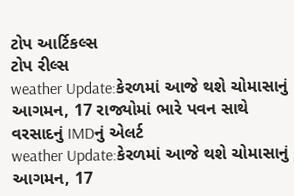ટોપ આર્ટિકલ્સ
ટોપ રીલ્સ
weather Update:કેરળમાં આજે થશે ચોમાસાનું આગમન, 17 રાજ્યોમાં ભારે પવન સાથે વરસાદનું IMDનું એલર્ટ
weather Update:કેરળમાં આજે થશે ચોમાસાનું આગમન, 17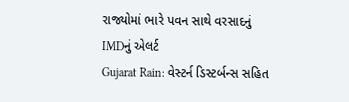રાજ્યોમાં ભારે પવન સાથે વરસાદનું IMDનું એલર્ટ
Gujarat Rain: વેસ્ટર્ન ડિસ્ટર્બન્સ સહિત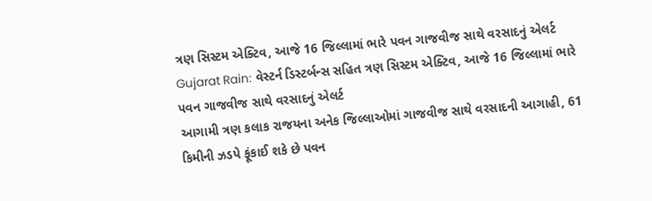ત્રણ સિસ્ટમ એક્ટિવ, આજે 16 જિલ્લામાં ભારે પવન ગાજવીજ સાથે વરસાદનું એલર્ટ
Gujarat Rain: વેસ્ટર્ન ડિસ્ટર્બન્સ સહિત ત્રણ સિસ્ટમ એક્ટિવ, આજે 16 જિલ્લામાં ભારે પવન ગાજવીજ સાથે વરસાદનું એલર્ટ
આગામી ત્રણ કલાક રાજયના અનેક જિલ્લાઓમાં ગાજવીજ સાથે વરસાદની આગાહી, 61 કિમીની ઝડપે ફૂંકાઈ શકે છે પવન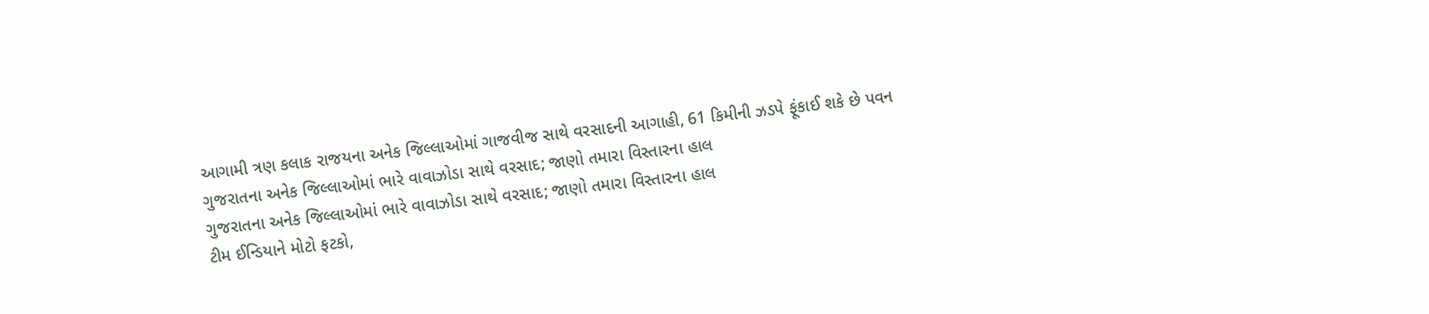આગામી ત્રણ કલાક રાજયના અનેક જિલ્લાઓમાં ગાજવીજ સાથે વરસાદની આગાહી, 61 કિમીની ઝડપે ફૂંકાઈ શકે છે પવન
ગુજરાતના અનેક જિલ્લાઓમાં ભારે વાવાઝોડા સાથે વરસાદ; જાણો તમારા વિસ્તારના હાલ
ગુજરાતના અનેક જિલ્લાઓમાં ભારે વાવાઝોડા સાથે વરસાદ; જાણો તમારા વિસ્તારના હાલ
ટીમ ઈન્ડિયાને મોટો ફટકો,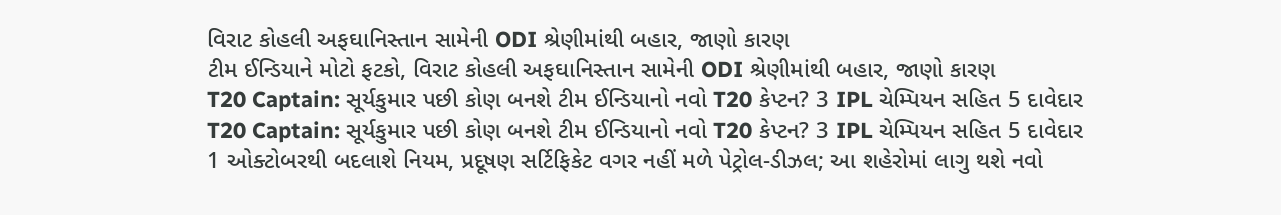વિરાટ કોહલી અફઘાનિસ્તાન સામેની ODI શ્રેણીમાંથી બહાર, જાણો કારણ
ટીમ ઈન્ડિયાને મોટો ફટકો, વિરાટ કોહલી અફઘાનિસ્તાન સામેની ODI શ્રેણીમાંથી બહાર, જાણો કારણ
T20 Captain: સૂર્યકુમાર પછી કોણ બનશે ટીમ ઈન્ડિયાનો નવો T20 કેપ્ટન? 3 IPL ચેમ્પિયન સહિત 5 દાવેદાર
T20 Captain: સૂર્યકુમાર પછી કોણ બનશે ટીમ ઈન્ડિયાનો નવો T20 કેપ્ટન? 3 IPL ચેમ્પિયન સહિત 5 દાવેદાર
1 ઓક્ટોબરથી બદલાશે નિયમ, પ્રદૂષણ સર્ટિફિકેટ વગર નહીં મળે પેટ્રોલ-ડીઝલ; આ શહેરોમાં લાગુ થશે નવો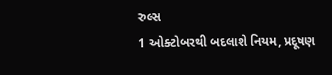રુલ્સ
1 ઓક્ટોબરથી બદલાશે નિયમ, પ્રદૂષણ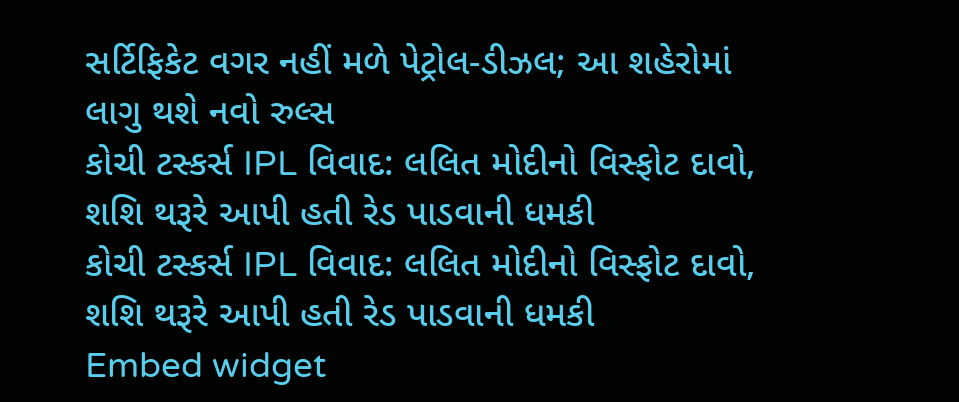સર્ટિફિકેટ વગર નહીં મળે પેટ્રોલ-ડીઝલ; આ શહેરોમાં લાગુ થશે નવો રુલ્સ
કોચી ટસ્કર્સ IPL વિવાદ: લલિત મોદીનો વિસ્ફોટ દાવો, શશિ થરૂરે આપી હતી રેડ પાડવાની ધમકી
કોચી ટસ્કર્સ IPL વિવાદ: લલિત મોદીનો વિસ્ફોટ દાવો, શશિ થરૂરે આપી હતી રેડ પાડવાની ધમકી
Embed widget